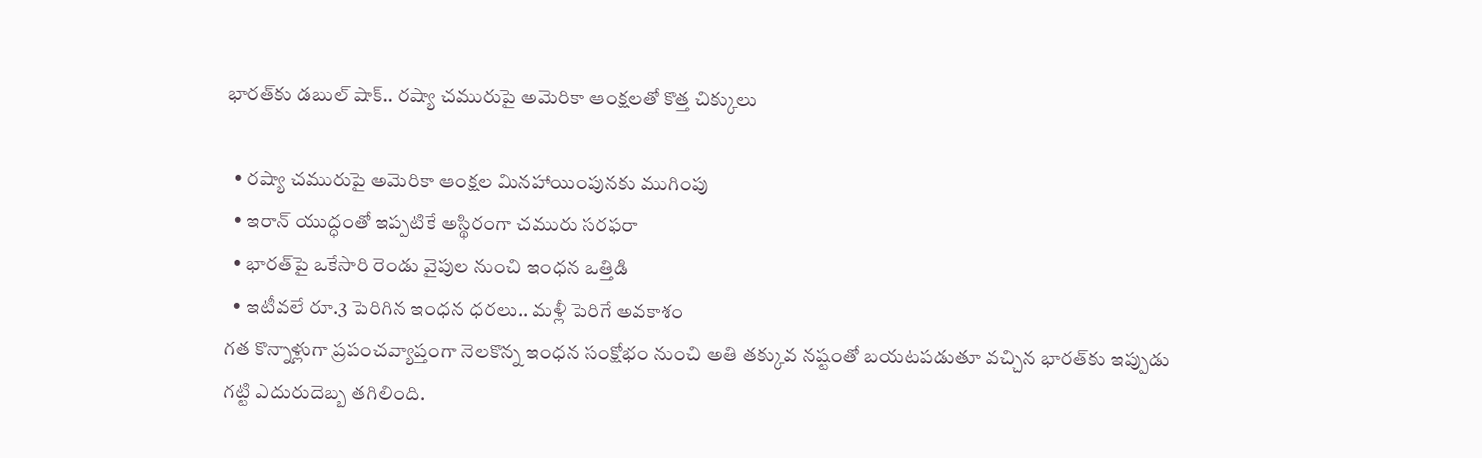భారత్‌కు డబుల్ షాక్.. రష్యా చమురుపై అమెరికా ఆంక్షలతో కొత్త చిక్కులు

  • రష్యా చమురుపై అమెరికా ఆంక్షల మినహాయింపునకు ముగింపు
  • ఇరాన్ యుద్ధంతో ఇప్పటికే అస్థిరంగా చమురు సరఫరా
  • భారత్‌పై ఒకేసారి రెండు వైపుల నుంచి ఇంధన ఒత్తిడి
  • ఇటీవలే రూ.3 పెరిగిన ఇంధన ధరలు.. మళ్లీ పెరిగే అవకాశం
గత కొన్నాళ్లుగా ప్రపంచవ్యాప్తంగా నెలకొన్న ఇంధన సంక్షోభం నుంచి అతి తక్కువ నష్టంతో బయటపడుతూ వచ్చిన భారత్‌కు ఇప్పుడు గట్టి ఎదురుదెబ్బ తగిలింది.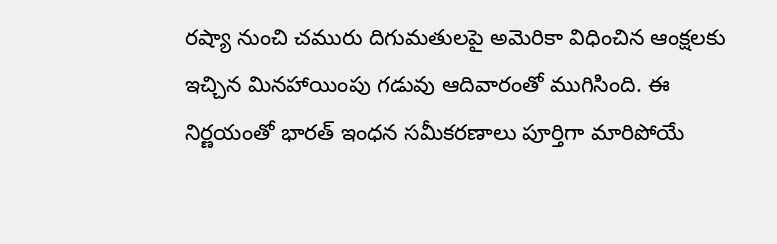రష్యా నుంచి చమురు దిగుమతులపై అమెరికా విధించిన ఆంక్షలకు ఇచ్చిన మినహాయింపు గడువు ఆదివారంతో ముగిసింది. ఈ నిర్ణయంతో భారత్ ఇంధన సమీకరణాలు పూర్తిగా మారిపోయే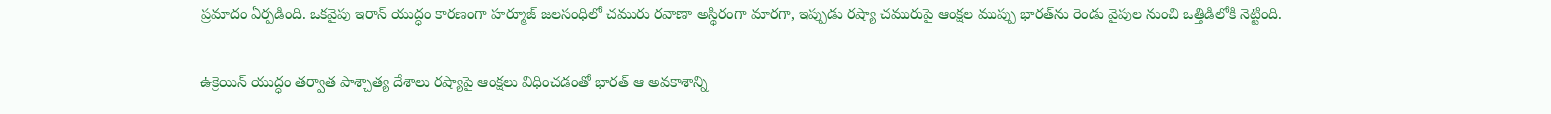ప్రమాదం ఏర్పడింది. ఒకవైపు ఇరాన్ యుద్ధం కారణంగా హర్మూజ్ జలసంధిలో చమురు రవాణా అస్థిరంగా మారగా, ఇప్పుడు రష్యా చమురుపై ఆంక్షల ముప్పు భారత్‌ను రెండు వైపుల నుంచి ఒత్తిడిలోకి నెట్టింది.

ఉక్రెయిన్ యుద్ధం తర్వాత పాశ్చాత్య దేశాలు రష్యాపై ఆంక్షలు విధించడంతో భారత్ ఆ అవకాశాన్ని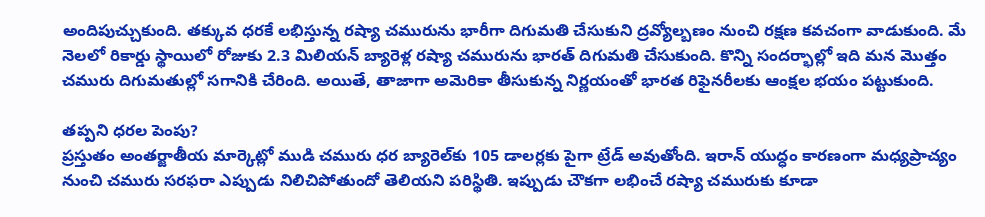అందిపుచ్చుకుంది. తక్కువ ధరకే లభిస్తున్న రష్యా చమురును భారీగా దిగుమతి చేసుకుని ద్రవ్యోల్బణం నుంచి రక్షణ కవచంగా వాడుకుంది. మే నెలలో రికార్డు స్థాయిలో రోజుకు 2.3 మిలియన్ బ్యారెళ్ల రష్యా చమురును భారత్ దిగుమతి చేసుకుంది. కొన్ని సందర్భాల్లో ఇది మన మొత్తం చమురు దిగుమతుల్లో సగానికి చేరింది. అయితే, తాజాగా అమెరికా తీసుకున్న నిర్ణయంతో భారత రిఫైనరీలకు ఆంక్షల భయం పట్టుకుంది.

తప్పని ధరల పెంపు?
ప్రస్తుతం అంతర్జాతీయ మార్కెట్లో ముడి చమురు ధర బ్యారెల్‌కు 105 డాలర్లకు పైగా ట్రేడ్ అవుతోంది. ఇరాన్ యుద్ధం కారణంగా మధ్యప్రాచ్యం నుంచి చమురు సరఫరా ఎప్పుడు నిలిచిపోతుందో తెలియని పరిస్థితి. ఇప్పుడు చౌకగా లభించే రష్యా చమురుకు కూడా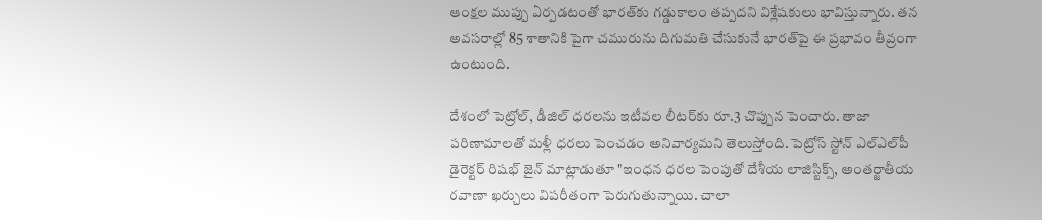ఆంక్షల ముప్పు ఏర్పడటంతో భారత్‌కు గడ్డుకాలం తప్పదని విశ్లేషకులు భావిస్తున్నారు. తన అవసరాల్లో 85 శాతానికి పైగా చమురును దిగుమతి చేసుకునే భారత్‌పై ఈ ప్రభావం తీవ్రంగా ఉంటుంది.

దేశంలో పెట్రోల్, డీజిల్ ధరలను ఇటీవల లీటర్‌కు రూ.3 చొప్పున పెంచారు. తాజా పరిణామాలతో మళ్లీ ధరలు పెంచడం అనివార్యమని తెలుస్తోంది. పెట్రోస్ స్టోన్ ఎల్ఎల్‌పీ డైరెక్టర్ రిషభ్ జైన్ మాట్లాడుతూ "ఇంధన ధరల పెంపుతో దేశీయ లాజిస్టిక్స్, అంతర్జాతీయ రవాణా ఖర్చులు విపరీతంగా పెరుగుతున్నాయి. చాలా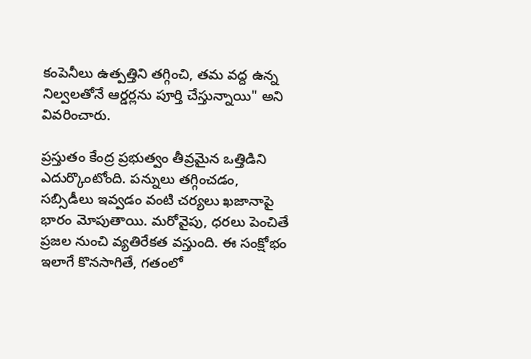కంపెనీలు ఉత్పత్తిని తగ్గించి, తమ వద్ద ఉన్న నిల్వలతోనే ఆర్డర్లను పూర్తి చేస్తున్నాయి" అని వివరించారు.

ప్రస్తుతం కేంద్ర ప్రభుత్వం తీవ్రమైన ఒత్తిడిని ఎదుర్కొంటోంది. పన్నులు తగ్గించడం, సబ్సిడీలు ఇవ్వడం వంటి చర్యలు ఖజానాపై భారం మోపుతాయి. మరోవైపు, ధరలు పెంచితే ప్రజల నుంచి వ్యతిరేకత వస్తుంది. ఈ సంక్షోభం ఇలాగే కొనసాగితే, గతంలో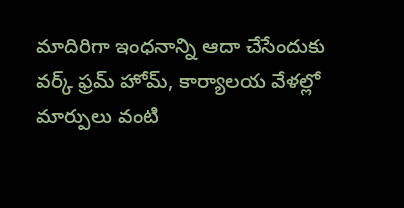మాదిరిగా ఇంధనాన్ని ఆదా చేసేందుకు వర్క్ ఫ్రమ్ హోమ్, కార్యాలయ వేళల్లో మార్పులు వంటి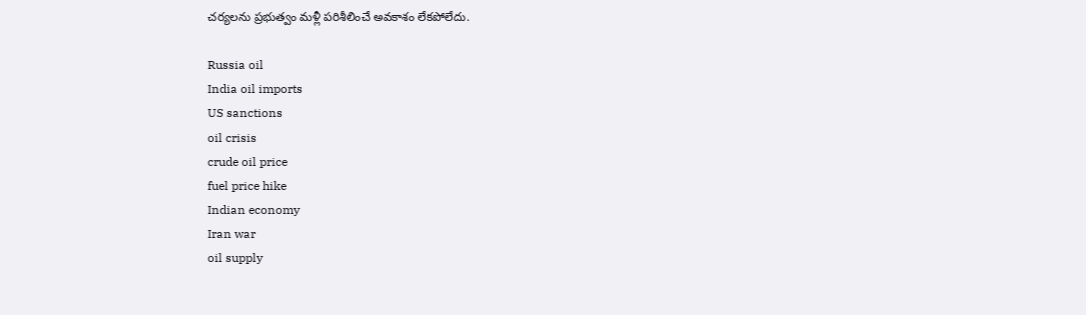చర్యలను ప్రభుత్వం మళ్లీ పరిశీలించే అవకాశం లేకపోలేదు.

Russia oil
India oil imports
US sanctions
oil crisis
crude oil price
fuel price hike
Indian economy
Iran war
oil supply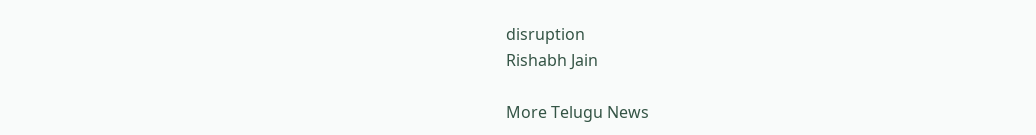disruption
Rishabh Jain

More Telugu News